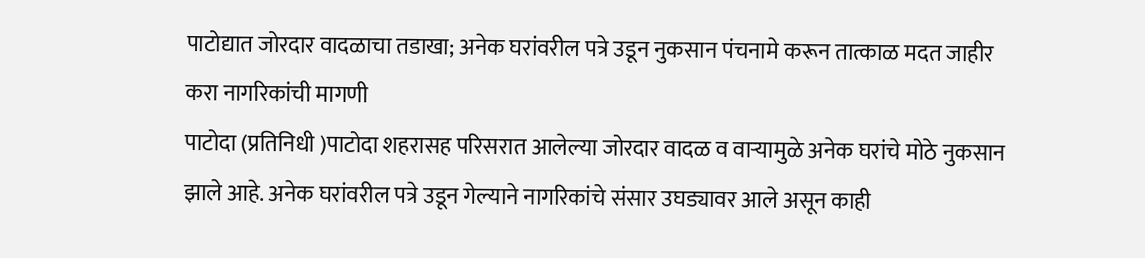पाटोद्यात जोरदार वादळाचा तडाखा; अनेक घरांवरील पत्रे उडून नुकसान पंचनामे करून तात्काळ मदत जाहीर करा नागरिकांची मागणी
पाटोदा (प्रतिनिधी )पाटोदा शहरासह परिसरात आलेल्या जोरदार वादळ व वाऱ्यामुळे अनेक घरांचे मोठे नुकसान झाले आहे. अनेक घरांवरील पत्रे उडून गेल्याने नागरिकांचे संसार उघड्यावर आले असून काही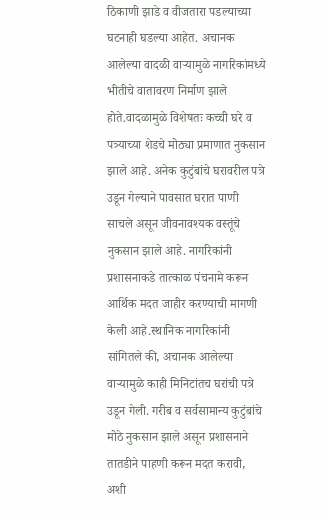ठिकाणी झाडे व वीजतारा पडल्याच्या घटनाही घडल्या आहेत. अचानक आलेल्या वादळी वाऱ्यामुळे नागरिकांमध्ये भीतीचे वातावरण निर्माण झाले होते.वादळामुळे विशेषतः कच्ची घरे व पत्र्याच्या शेडचे मोठ्या प्रमाणात नुकसान झाले आहे. अनेक कुटुंबांचे घरावरील पत्रे उडून गेल्याने पावसात घरात पाणी साचले असून जीवनावश्यक वस्तूंचे नुकसान झाले आहे. नागरिकांनी प्रशासनाकडे तात्काळ पंचनामे करून आर्थिक मदत जाहीर करण्याची मागणी केली आहे.स्थानिक नागरिकांनी सांगितले की, अचानक आलेल्या वाऱ्यामुळे काही मिनिटांतच घरांची पत्रे उडून गेली. गरीब व सर्वसामान्य कुटुंबांचे मोठे नुकसान झाले असून प्रशासनाने तातडीने पाहणी करून मदत करावी, अशी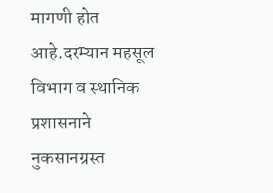मागणी होत आहे.दरम्यान महसूल विभाग व स्थानिक प्रशासनाने नुकसानग्रस्त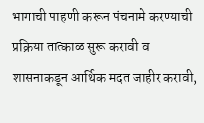भागाची पाहणी करून पंचनामे करण्याची प्रक्रिया तात्काळ सुरू करावी व शासनाकडून आर्थिक मदत जाहीर करावी,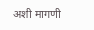अशी मागणी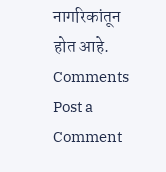नागरिकांतून होत आहे.
Comments
Post a Comment